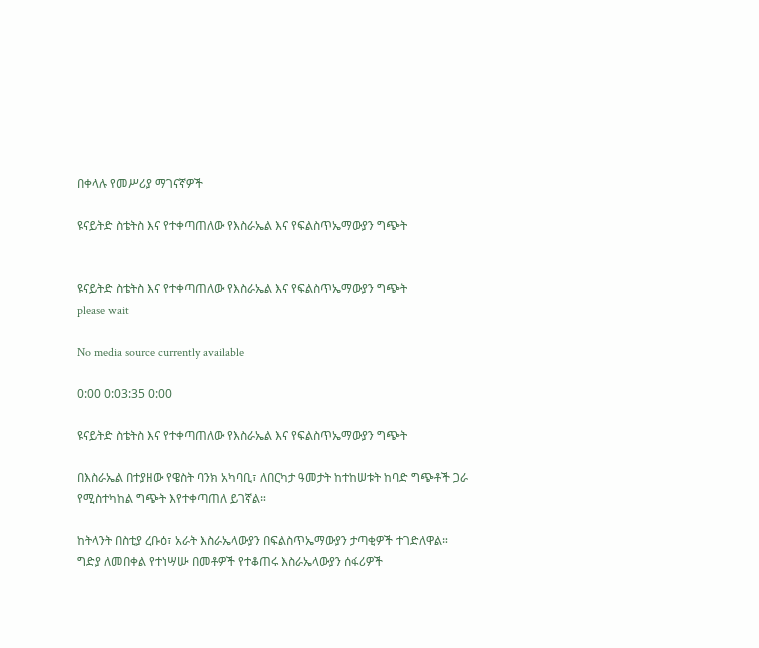በቀላሉ የመሥሪያ ማገናኛዎች

ዩናይትድ ስቴትስ እና የተቀጣጠለው የእስራኤል እና የፍልስጥኤማውያን ግጭት


ዩናይትድ ስቴትስ እና የተቀጣጠለው የእስራኤል እና የፍልስጥኤማውያን ግጭት
please wait

No media source currently available

0:00 0:03:35 0:00

ዩናይትድ ስቴትስ እና የተቀጣጠለው የእስራኤል እና የፍልስጥኤማውያን ግጭት

በእስራኤል በተያዘው የዌስት ባንክ አካባቢ፣ ለበርካታ ዓመታት ከተከሠቱት ከባድ ግጭቶች ጋራ የሚስተካከል ግጭት እየተቀጣጠለ ይገኛል።

ከትላንት በስቲያ ረቡዕ፣ አራት እስራኤላውያን በፍልስጥኤማውያን ታጣቂዎች ተገድለዋል። ግድያ ለመበቀል የተነሣሡ በመቶዎች የተቆጠሩ እስራኤላውያን ሰፋሪዎች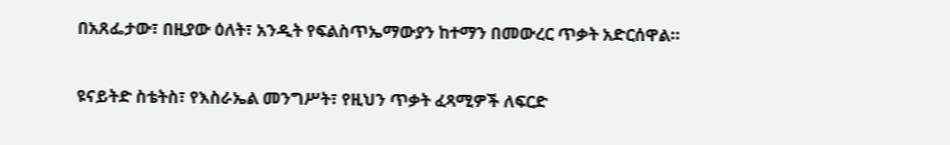በአጸፌታው፣ በዚያው ዕለት፣ አንዲት የፍልስጥኤማውያን ከተማን በመውረር ጥቃት አድርሰዋል።

ዩናይትድ ስቴትስ፣ የእስራኤል መንግሥት፣ የዚህን ጥቃት ፈጻሚዎች ለፍርድ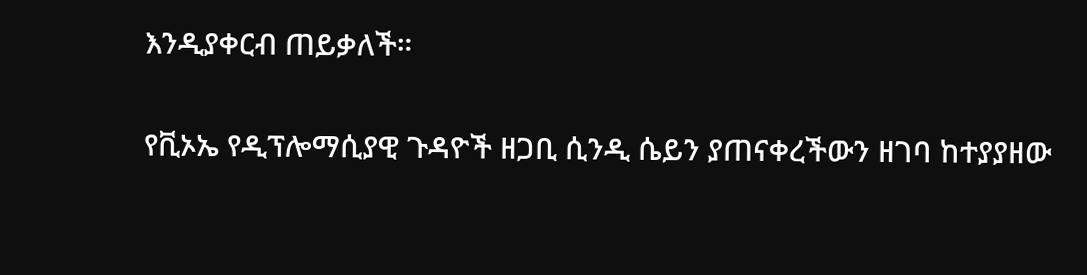እንዲያቀርብ ጠይቃለች።

የቪኦኤ የዲፕሎማሲያዊ ጉዳዮች ዘጋቢ ሲንዲ ሴይን ያጠናቀረችውን ዘገባ ከተያያዘው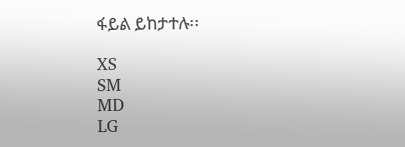ፋይል ይከታተሉ፡፡

XS
SM
MD
LG